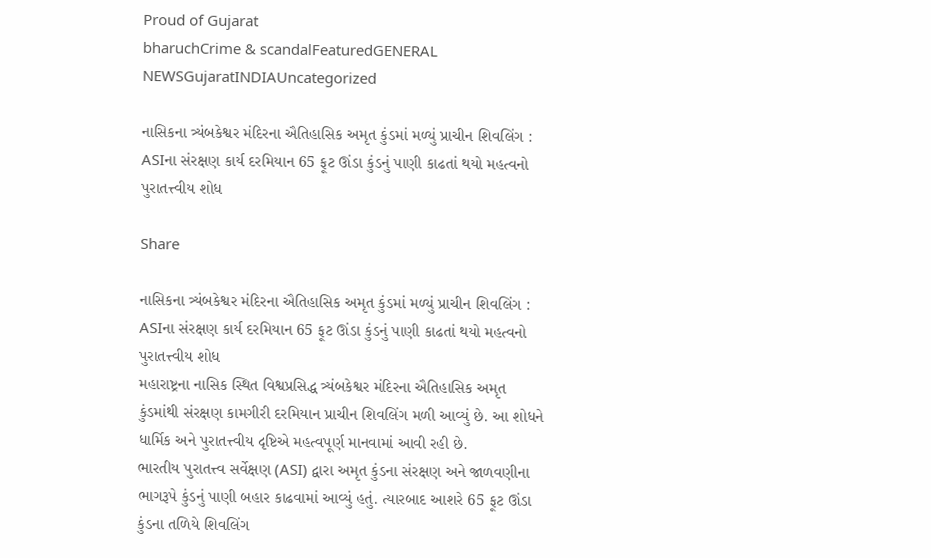Proud of Gujarat
bharuchCrime & scandalFeaturedGENERAL NEWSGujaratINDIAUncategorized

નાસિકના ત્ર્યંબકેશ્વર મંદિરના ઐતિહાસિક અમૃત કુંડમાં મળ્યું પ્રાચીન શિવલિંગ : ASIના સંરક્ષણ કાર્ય દરમિયાન 65 ફૂટ ઊંડા કુંડનું પાણી કાઢતાં થયો મહત્વનો પુરાતત્ત્વીય શોધ

Share

નાસિકના ત્ર્યંબકેશ્વર મંદિરના ઐતિહાસિક અમૃત કુંડમાં મળ્યું પ્રાચીન શિવલિંગ : ASIના સંરક્ષણ કાર્ય દરમિયાન 65 ફૂટ ઊંડા કુંડનું પાણી કાઢતાં થયો મહત્વનો પુરાતત્ત્વીય શોધ
મહારાષ્ટ્રના નાસિક સ્થિત વિશ્વપ્રસિદ્ધ ત્ર્યંબકેશ્વર મંદિરના ઐતિહાસિક અમૃત કુંડમાંથી સંરક્ષણ કામગીરી દરમિયાન પ્રાચીન શિવલિંગ મળી આવ્યું છે. આ શોધને ધાર્મિક અને પુરાતત્ત્વીય દૃષ્ટિએ મહત્વપૂર્ણ માનવામાં આવી રહી છે.
ભારતીય પુરાતત્ત્વ સર્વેક્ષણ (ASI) દ્વારા અમૃત કુંડના સંરક્ષણ અને જાળવણીના ભાગરૂપે કુંડનું પાણી બહાર કાઢવામાં આવ્યું હતું. ત્યારબાદ આશરે 65 ફૂટ ઊંડા કુંડના તળિયે શિવલિંગ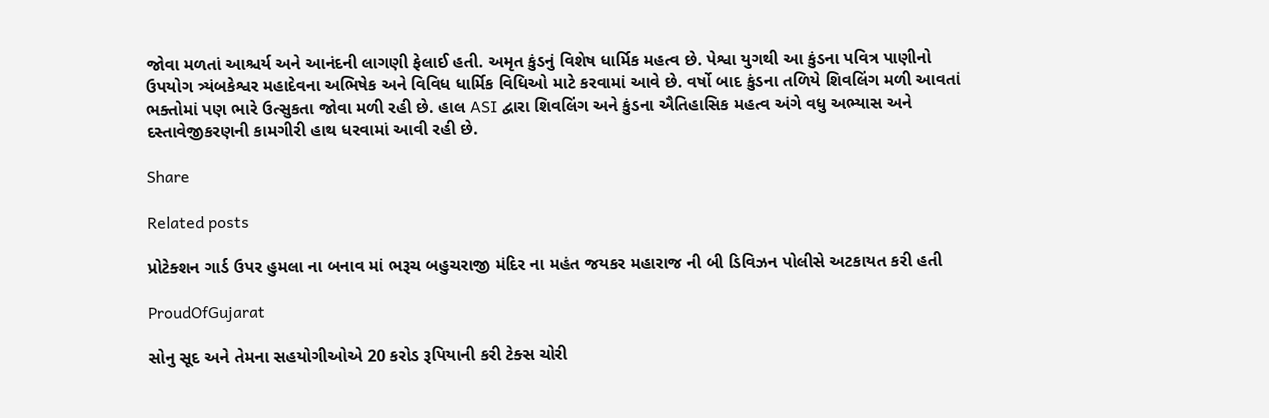જોવા મળતાં આશ્ચર્ય અને આનંદની લાગણી ફેલાઈ હતી. અમૃત કુંડનું વિશેષ ધાર્મિક મહત્વ છે. પેશ્વા યુગથી આ કુંડના પવિત્ર પાણીનો ઉપયોગ ત્ર્યંબકેશ્વર મહાદેવના અભિષેક અને વિવિધ ધાર્મિક વિધિઓ માટે કરવામાં આવે છે. વર્ષો બાદ કુંડના તળિયે શિવલિંગ મળી આવતાં ભક્તોમાં પણ ભારે ઉત્સુકતા જોવા મળી રહી છે. હાલ ASI દ્વારા શિવલિંગ અને કુંડના ઐતિહાસિક મહત્વ અંગે વધુ અભ્યાસ અને દસ્તાવેજીકરણની કામગીરી હાથ ધરવામાં આવી રહી છે.

Share

Related posts

પ્રોટેક્શન ગાર્ડ ઉપર હુમલા ના બનાવ માં ભરૂચ બહુચરાજી મંદિર ના મહંત જયકર મહારાજ ની બી ડિવિઝન પોલીસે અટકાયત કરી હતી

ProudOfGujarat

સોનુ સૂદ અને તેમના સહયોગીઓએ 20 કરોડ રૂપિયાની કરી ટેક્સ ચોરી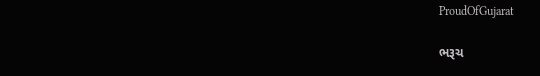ProudOfGujarat

ભરૂચ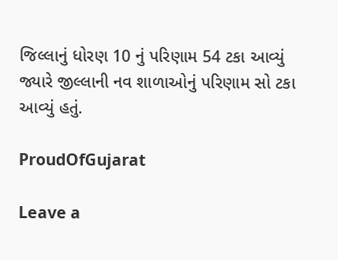જિલ્લાનું ધોરણ 10 નું પરિણામ 54 ટકા આવ્યું જ્યારે જીલ્લાની નવ શાળાઓનું પરિણામ સો ટકા આવ્યું હતું.

ProudOfGujarat

Leave a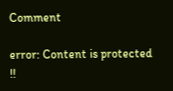Comment

error: Content is protected !!